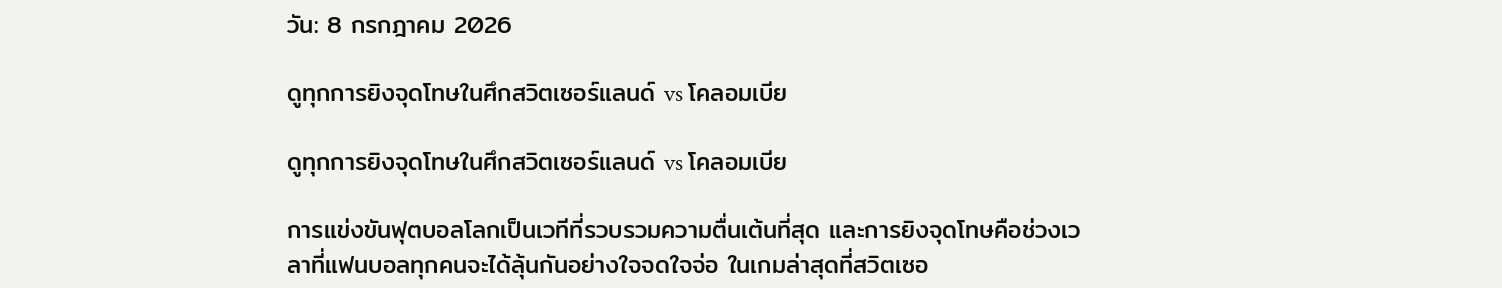วัน: 8 กรกฎาคม 2026

ดูทุกการยิงจุดโทษในศึกสวิตเซอร์แลนด์ vs โคลอมเบีย

ดูทุกการยิงจุดโทษในศึกสวิตเซอร์แลนด์ vs โคลอมเบีย

การแข่งขันฟุตบอลโลกเป็นเวทีที่รวบรวมความตื่นเต้นที่สุด และการยิงจุดโทษคือช่วงเวลาที่แฟนบอลทุกคนจะได้ลุ้นกันอย่างใจจดใจจ่อ ในเกมล่าสุดที่สวิตเซอ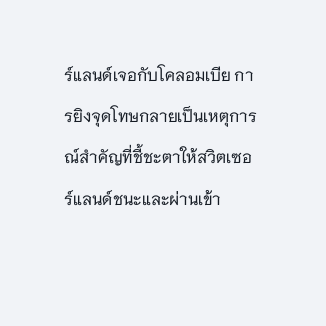ร์แลนด์เจอกับโคลอมเบีย การยิงจุดโทษกลายเป็นเหตุการณ์สำคัญที่ชี้ชะตาให้สวิตเซอร์แลนด์ชนะและผ่านเข้า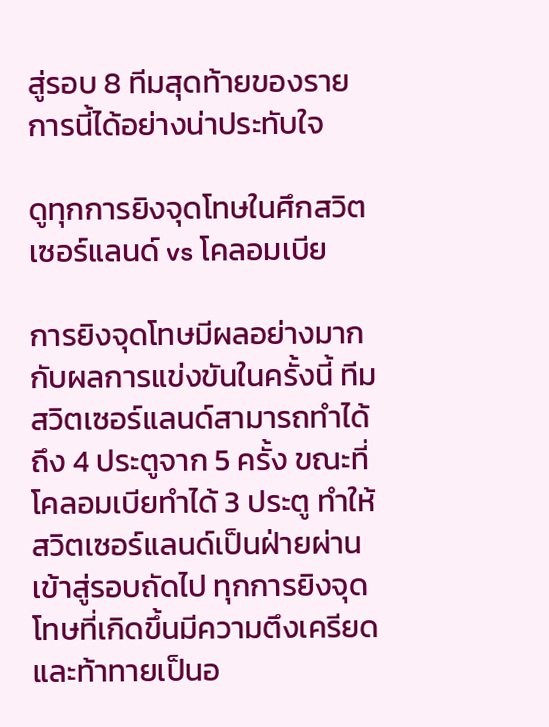สู่รอบ 8 ทีมสุดท้ายของรายการนี้ได้อย่างน่าประทับใจ

ดูทุกการยิงจุดโทษในศึกสวิตเซอร์แลนด์ vs โคลอมเบีย

การยิงจุดโทษมีผลอย่างมากกับผลการแข่งขันในครั้งนี้ ทีมสวิตเซอร์แลนด์สามารถทำได้ถึง 4 ประตูจาก 5 ครั้ง ขณะที่โคลอมเบียทำได้ 3 ประตู ทำให้สวิตเซอร์แลนด์เป็นฝ่ายผ่านเข้าสู่รอบถัดไป ทุกการยิงจุดโทษที่เกิดขึ้นมีความตึงเครียดและท้าทายเป็นอ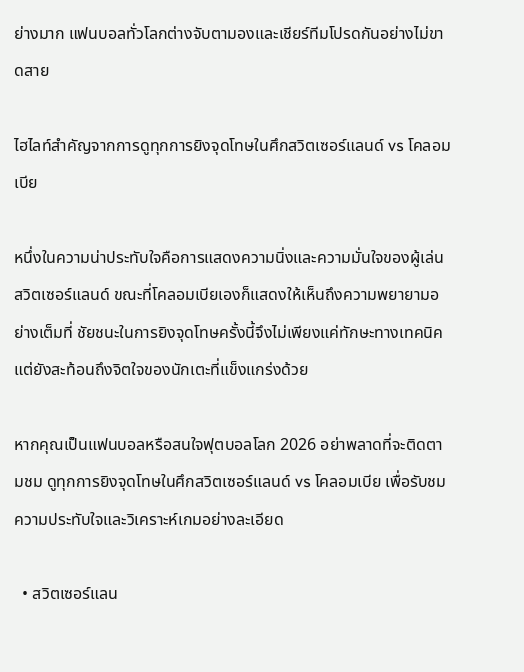ย่างมาก แฟนบอลทั่วโลกต่างจับตามองและเชียร์ทีมโปรดกันอย่างไม่ขาดสาย

ไฮไลท์สำคัญจากการดูทุกการยิงจุดโทษในศึกสวิตเซอร์แลนด์ vs โคลอมเบีย

หนึ่งในความน่าประทับใจคือการแสดงความนิ่งและความมั่นใจของผู้เล่นสวิตเซอร์แลนด์ ขณะที่โคลอมเบียเองก็แสดงให้เห็นถึงความพยายามอย่างเต็มที่ ชัยชนะในการยิงจุดโทษครั้งนี้จึงไม่เพียงแค่ทักษะทางเทคนิคแต่ยังสะท้อนถึงจิตใจของนักเตะที่แข็งแกร่งด้วย

หากคุณเป็นแฟนบอลหรือสนใจฟุตบอลโลก 2026 อย่าพลาดที่จะติดตามชม ดูทุกการยิงจุดโทษในศึกสวิตเซอร์แลนด์ vs โคลอมเบีย เพื่อรับชมความประทับใจและวิเคราะห์เกมอย่างละเอียด

  • สวิตเซอร์แลน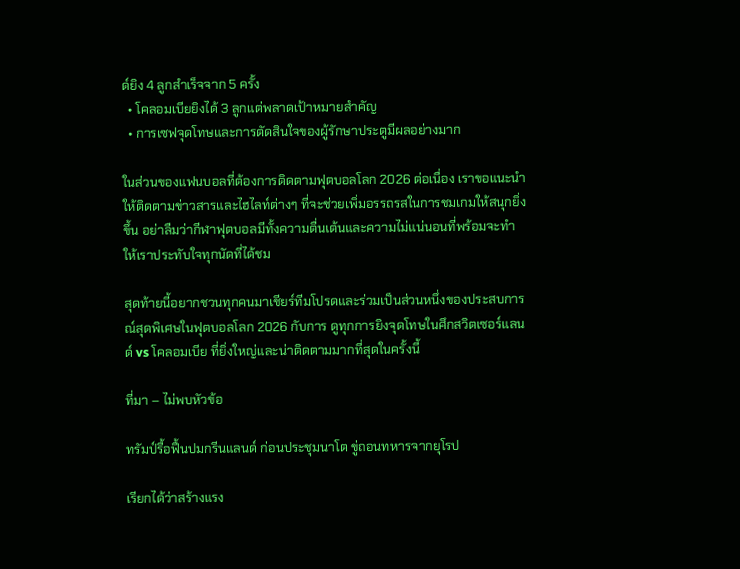ด์ยิง 4 ลูกสำเร็จจาก 5 ครั้ง
  • โคลอมเบียยิงได้ 3 ลูกแต่พลาดเป้าหมายสำคัญ
  • การเซฟจุดโทษและการตัดสินใจของผู้รักษาประตูมีผลอย่างมาก

ในส่วนของแฟนบอลที่ต้องการติดตามฟุตบอลโลก 2026 ต่อเนื่อง เราขอแนะนำให้ติดตามข่าวสารและไฮไลท์ต่างๆ ที่จะช่วยเพิ่มอรรถรสในการชมเกมให้สนุกยิ่งขึ้น อย่าลืมว่ากีฬาฟุตบอลมีทั้งความตื่นเต้นและความไม่แน่นอนที่พร้อมจะทำให้เราประทับใจทุกนัดที่ได้ชม

สุดท้ายนี้อยากชวนทุกคนมาเชียร์ทีมโปรดและร่วมเป็นส่วนหนึ่งของประสบการณ์สุดพิเศษในฟุตบอลโลก 2026 กับการ ดูทุกการยิงจุดโทษในศึกสวิตเซอร์แลนด์ vs โคลอมเบีย ที่ยิ่งใหญ่และน่าติดตามมากที่สุดในครั้งนี้

ที่มา – ไม่พบหัวข้อ

ทรัมป์รื้อฟื้นปมกรีนแลนด์ ก่อนประชุมนาโต ขู่ถอนทหารจากยุโรป

เรียกได้ว่าสร้างแรง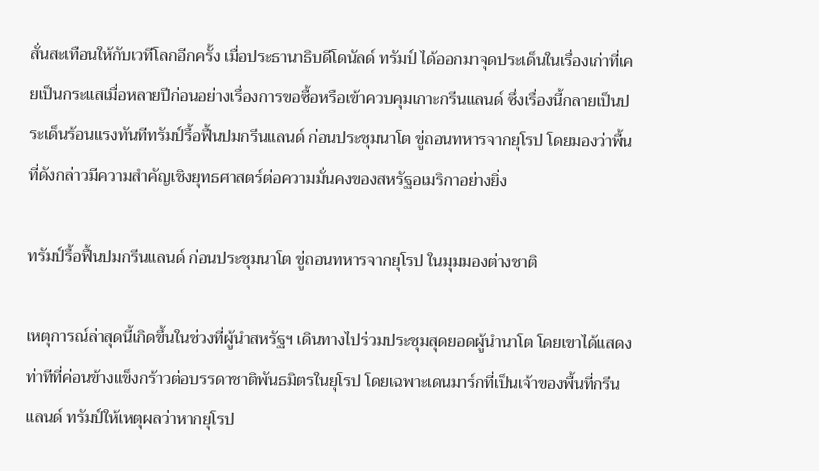สั่นสะเทือนให้กับเวทีโลกอีกครั้ง เมื่อประธานาธิบดีโดนัลด์ ทรัมป์ ได้ออกมาจุดประเด็นในเรื่องเก่าที่เคยเป็นกระแสเมื่อหลายปีก่อนอย่างเรื่องการขอซื้อหรือเข้าควบคุมเกาะกรีนแลนด์ ซึ่งเรื่องนี้กลายเป็นประเด็นร้อนแรงทันทีทรัมป์รื้อฟื้นปมกรีนแลนด์ ก่อนประชุมนาโต ขู่ถอนทหารจากยุโรป โดยมองว่าพื้นที่ดังกล่าวมีความสำคัญเชิงยุทธศาสตร์ต่อความมั่นคงของสหรัฐอเมริกาอย่างยิ่ง

ทรัมป์รื้อฟื้นปมกรีนแลนด์ ก่อนประชุมนาโต ขู่ถอนทหารจากยุโรป ในมุมมองต่างชาติ

เหตุการณ์ล่าสุดนี้เกิดขึ้นในช่วงที่ผู้นำสหรัฐฯ เดินทางไปร่วมประชุมสุดยอดผู้นำนาโต โดยเขาได้แสดงท่าทีที่ค่อนข้างแข็งกร้าวต่อบรรดาชาติพันธมิตรในยุโรป โดยเฉพาะเดนมาร์กที่เป็นเจ้าของพื้นที่กรีนแลนด์ ทรัมป์ให้เหตุผลว่าหากยุโรป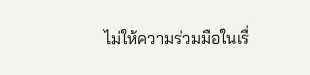ไม่ให้ความร่วมมือในเรื่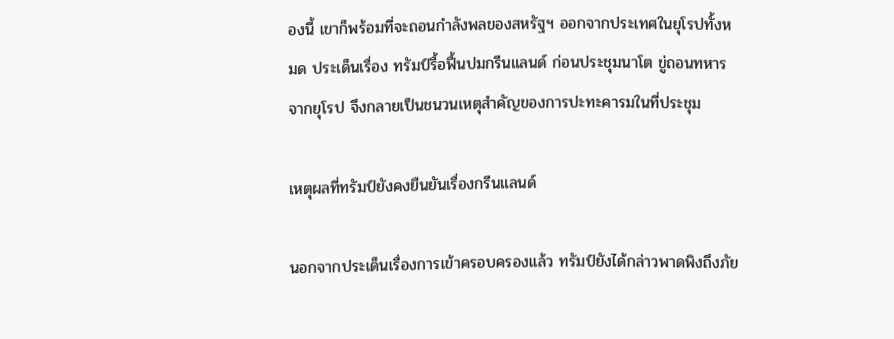องนี้ เขาก็พร้อมที่จะถอนกำลังพลของสหรัฐฯ ออกจากประเทศในยุโรปทั้งหมด ประเด็นเรื่อง ทรัมป์รื้อฟื้นปมกรีนแลนด์ ก่อนประชุมนาโต ขู่ถอนทหารจากยุโรป จึงกลายเป็นชนวนเหตุสำคัญของการปะทะคารมในที่ประชุม

เหตุผลที่ทรัมป์ยังคงยืนยันเรื่องกรีนแลนด์

นอกจากประเด็นเรื่องการเข้าครอบครองแล้ว ทรัมป์ยังได้กล่าวพาดพิงถึงภัย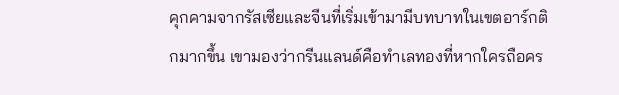คุกคามจากรัสเซียและจีนที่เริ่มเข้ามามีบทบาทในเขตอาร์กติกมากขึ้น เขามองว่ากรีนแลนด์คือทำเลทองที่หากใครถือคร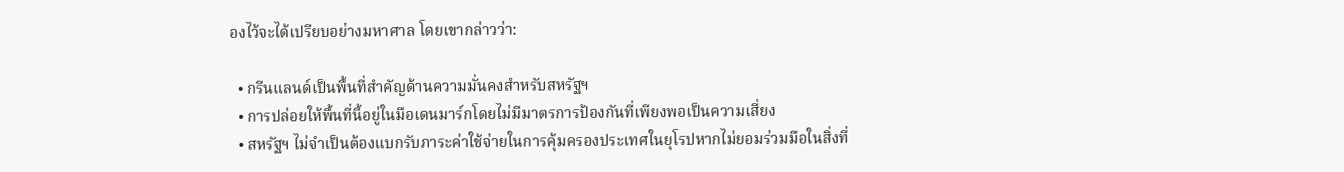องไว้จะได้เปรียบอย่างมหาศาล โดยเขากล่าวว่า:

  • กรีนแลนด์เป็นพื้นที่สำคัญด้านความมั่นคงสำหรับสหรัฐฯ
  • การปล่อยให้พื้นที่นี้อยู่ในมือเดนมาร์กโดยไม่มีมาตรการป้องกันที่เพียงพอเป็นความเสี่ยง
  • สหรัฐฯ ไม่จำเป็นต้องแบกรับภาระค่าใช้จ่ายในการคุ้มครองประเทศในยุโรปหากไม่ยอมร่วมมือในสิ่งที่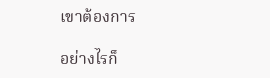เขาต้องการ

อย่างไรก็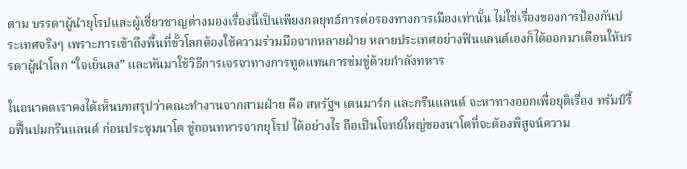ตาม บรรดาผู้นำยุโรปและผู้เชี่ยวชาญต่างมองเรื่องนี้เป็นเพียงกลยุทธ์การต่อรองทางการเมืองเท่านั้น ไม่ใช่เรื่องของการป้องกันประเทศจริงๆ เพราะการเข้าถึงพื้นที่ขั้วโลกต้องใช้ความร่วมมือจากหลายฝ่าย หลายประเทศอย่างฟินแลนด์เองก็ได้ออกมาเตือนให้บรรดาผู้นำโลก “ใจเย็นลง” และหันมาใช้วิธีการเจรจาทางการทูตแทนการข่มขู่ด้วยกำลังทหาร

ในอนาคตเราคงได้เห็นบทสรุปว่าคณะทำงานจากสามฝ่าย คือ สหรัฐฯ เดนมาร์ก และกรีนแลนด์ จะหาทางออกเพื่อยุติเรื่อง ทรัมป์รื้อฟื้นปมกรีนแลนด์ ก่อนประชุมนาโต ขู่ถอนทหารจากยุโรป ได้อย่างไร ถือเป็นโจทย์ใหญ่ของนาโตที่จะต้องพิสูจน์ความ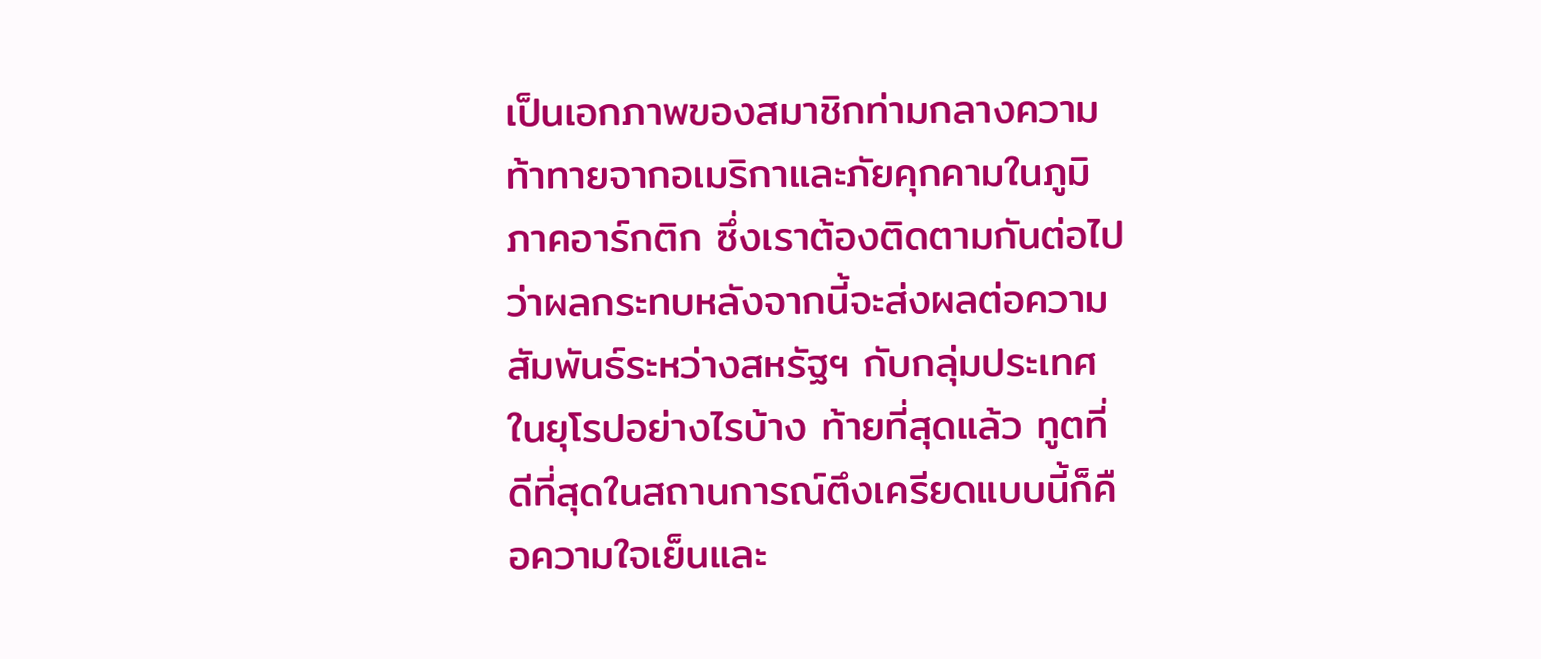เป็นเอกภาพของสมาชิกท่ามกลางความท้าทายจากอเมริกาและภัยคุกคามในภูมิภาคอาร์กติก ซึ่งเราต้องติดตามกันต่อไปว่าผลกระทบหลังจากนี้จะส่งผลต่อความสัมพันธ์ระหว่างสหรัฐฯ กับกลุ่มประเทศในยุโรปอย่างไรบ้าง ท้ายที่สุดแล้ว ทูตที่ดีที่สุดในสถานการณ์ตึงเครียดแบบนี้ก็คือความใจเย็นและ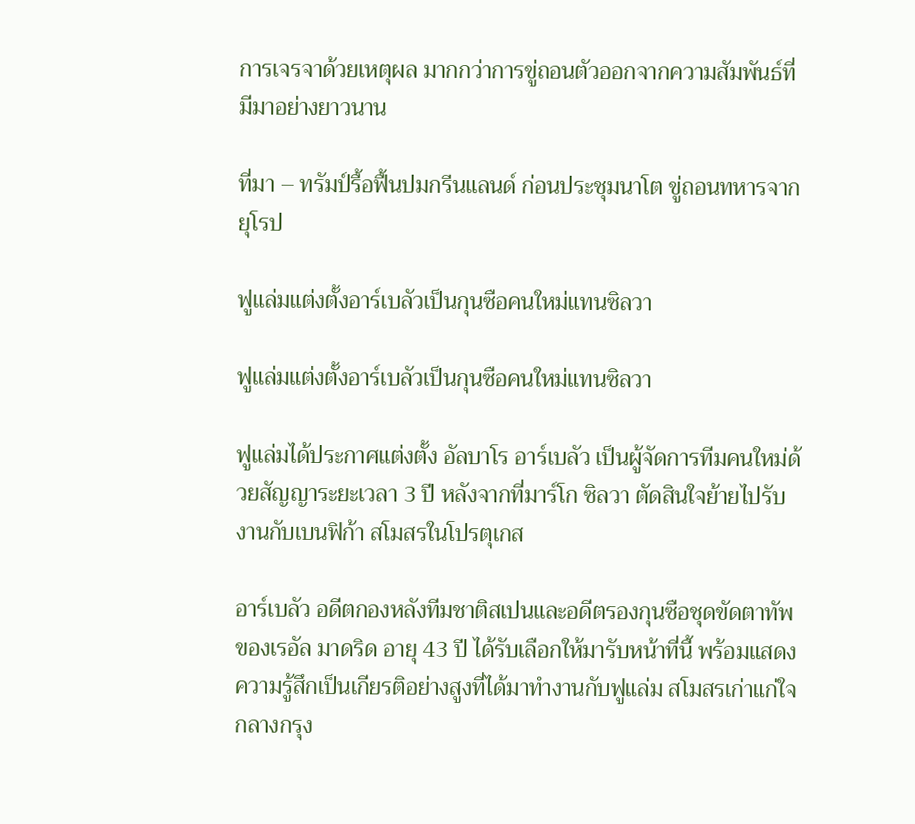การเจรจาด้วยเหตุผล มากกว่าการขู่ถอนตัวออกจากความสัมพันธ์ที่มีมาอย่างยาวนาน

ที่มา – ทรัมป์รื้อฟื้นปมกรีนแลนด์ ก่อนประชุมนาโต ขู่ถอนทหารจากยุโรป

ฟูแล่มแต่งตั้งอาร์เบลัวเป็นกุนซือคนใหม่แทนซิลวา

ฟูแล่มแต่งตั้งอาร์เบลัวเป็นกุนซือคนใหม่แทนซิลวา

ฟูแล่มได้ประกาศแต่งตั้ง อัลบาโร อาร์เบลัว เป็นผู้จัดการทีมคนใหม่ด้วยสัญญาระยะเวลา 3 ปี หลังจากที่มาร์โก ซิลวา ตัดสินใจย้ายไปรับงานกับเบนฟิก้า สโมสรในโปรตุเกส

อาร์เบลัว อดีตกองหลังทีมชาติสเปนและอดีตรองกุนซือชุดขัดตาทัพของเรอัล มาดริด อายุ 43 ปี ได้รับเลือกให้มารับหน้าที่นี้ พร้อมแสดงความรู้สึกเป็นเกียรติอย่างสูงที่ได้มาทำงานกับฟูแล่ม สโมสรเก่าแก่ใจกลางกรุง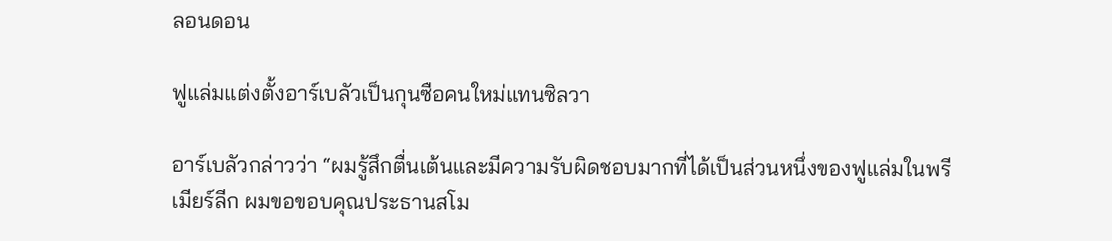ลอนดอน

ฟูแล่มแต่งตั้งอาร์เบลัวเป็นกุนซือคนใหม่แทนซิลวา

อาร์เบลัวกล่าวว่า “ผมรู้สึกตื่นเต้นและมีความรับผิดชอบมากที่ได้เป็นส่วนหนึ่งของฟูแล่มในพรีเมียร์ลีก ผมขอขอบคุณประธานสโม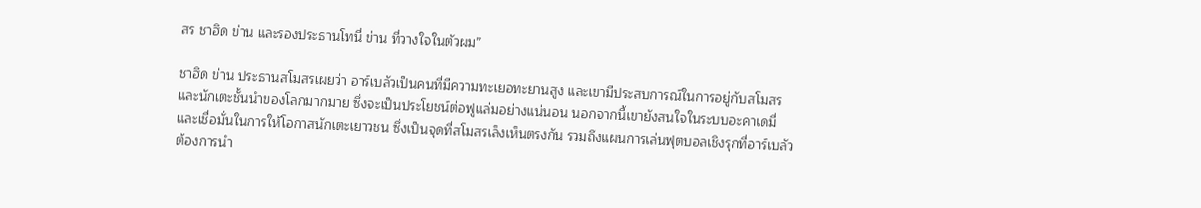สร ชาฮิด ข่าน และรองประธานโทนี่ ข่าน ที่วางใจในตัวผม”

ชาฮิด ข่าน ประธานสโมสรเผยว่า อาร์เบลัวเป็นคนที่มีความทะเยอทะยานสูง และเขามีประสบการณ์ในการอยู่กับสโมสรและนักเตะชั้นนำของโลกมากมาย ซึ่งจะเป็นประโยชน์ต่อฟูแล่มอย่างแน่นอน นอกจากนี้เขายังสนใจในระบบอะคาเดมี่และเชื่อมั่นในการให้โอกาสนักเตะเยาวชน ซึ่งเป็นจุดที่สโมสรเล็งเห็นตรงกัน รวมถึงแผนการเล่นฟุตบอลเชิงรุกที่อาร์เบลัวต้องการนำ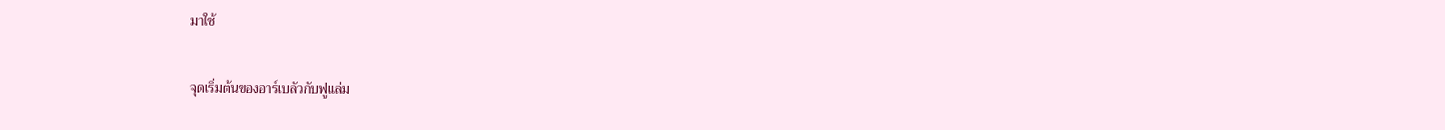มาใช้

จุดเริ่มต้นของอาร์เบลัวกับฟูแล่ม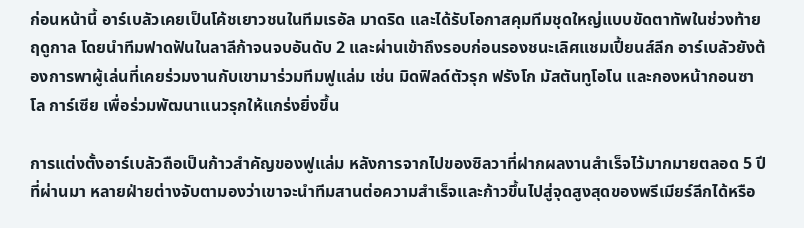ก่อนหน้านี้ อาร์เบลัวเคยเป็นโค้ชเยาวชนในทีมเรอัล มาดริด และได้รับโอกาสคุมทีมชุดใหญ่แบบขัดตาทัพในช่วงท้ายฤดูกาล โดยนำทีมฟาดฟันในลาลีก้าจนจบอันดับ 2 และผ่านเข้าถึงรอบก่อนรองชนะเลิศแชมเปี้ยนส์ลีก อาร์เบลัวยังต้องการพาผู้เล่นที่เคยร่วมงานกับเขามาร่วมทีมฟูแล่ม เช่น มิดฟิลด์ตัวรุก ฟรังโก มัสตันทูโอโน และกองหน้ากอนซาโล การ์เซีย เพื่อร่วมพัฒนาแนวรุกให้แกร่งยิ่งขึ้น

การแต่งตั้งอาร์เบลัวถือเป็นก้าวสำคัญของฟูแล่ม หลังการจากไปของซิลวาที่ฝากผลงานสำเร็จไว้มากมายตลอด 5 ปีที่ผ่านมา หลายฝ่ายต่างจับตามองว่าเขาจะนำทีมสานต่อความสำเร็จและก้าวขึ้นไปสู่จุดสูงสุดของพรีเมียร์ลีกได้หรือ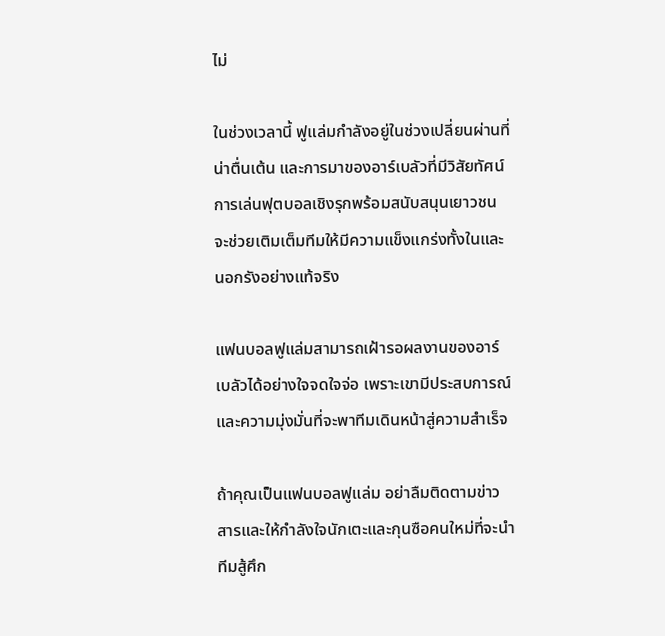ไม่

ในช่วงเวลานี้ ฟูแล่มกำลังอยู่ในช่วงเปลี่ยนผ่านที่น่าตื่นเต้น และการมาของอาร์เบลัวที่มีวิสัยทัศน์การเล่นฟุตบอลเชิงรุกพร้อมสนับสนุนเยาวชน จะช่วยเติมเต็มทีมให้มีความแข็งแกร่งทั้งในและนอกรังอย่างแท้จริง

แฟนบอลฟูแล่มสามารถเฝ้ารอผลงานของอาร์เบลัวได้อย่างใจจดใจจ่อ เพราะเขามีประสบการณ์และความมุ่งมั่นที่จะพาทีมเดินหน้าสู่ความสำเร็จ

ถ้าคุณเป็นแฟนบอลฟูแล่ม อย่าลืมติดตามข่าวสารและให้กำลังใจนักเตะและกุนซือคนใหม่ที่จะนำทีมสู้ศึก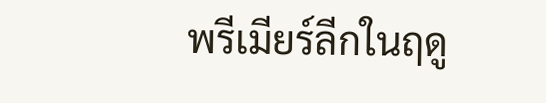พรีเมียร์ลีกในฤดู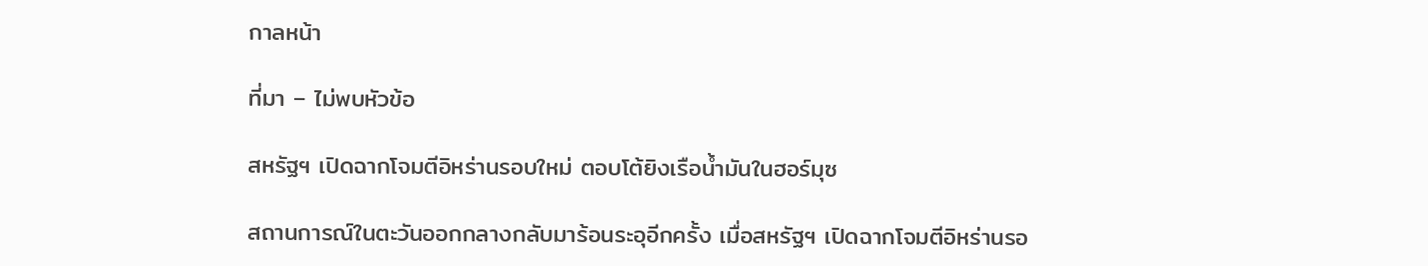กาลหน้า

ที่มา – ไม่พบหัวข้อ

สหรัฐฯ เปิดฉากโจมตีอิหร่านรอบใหม่ ตอบโต้ยิงเรือน้ำมันในฮอร์มุซ

สถานการณ์ในตะวันออกกลางกลับมาร้อนระอุอีกครั้ง เมื่อสหรัฐฯ เปิดฉากโจมตีอิหร่านรอ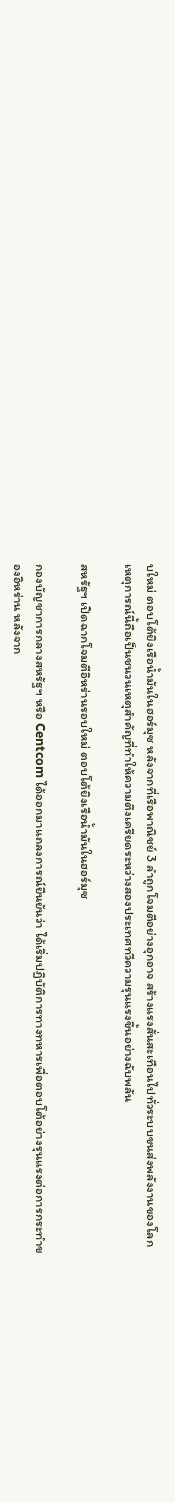บใหม่ ตอบโต้ยิงเรือน้ำมันในฮอร์มุซ หลังจากที่เรือพาณิชย์ 3 ลำถูกโจมตีอย่างอุกอาจ สร้างแรงสั่นสะเทือนไปทั่วระบบขนส่งพลังงานของโลก เหตุการณ์นี้ถือเป็นชนวนเหตุสำคัญที่ทำให้ความตึงเครียดระหว่างสองประเทศทวีความรุนแรงขึ้นอย่างฉับพลัน

สหรัฐฯ เปิดฉากโจมตีอิหร่านรอบใหม่ ตอบโต้ยิงเรือน้ำมันในฮอร์มุซ

กองบัญชาการกลางสหรัฐฯ หรือ Centcom ได้ออกมาแถลงการณ์ยืนยันว่า ได้เริ่มปฏิบัติการทางทหารเพื่อตอบโต้อย่างรุนแรงต่อการกระทำของอิหร่าน หลังจาก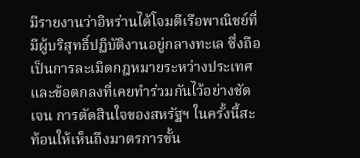มีรายงานว่าอิหร่านได้โจมตีเรือพาณิชย์ที่มีผู้บริสุทธิ์ปฏิบัติงานอยู่กลางทะเล ซึ่งถือเป็นการละเมิดกฎหมายระหว่างประเทศและข้อตกลงที่เคยทำร่วมกันไว้อย่างชัดเจน การตัดสินใจของสหรัฐฯ ในครั้งนี้สะท้อนให้เห็นถึงมาตรการขั้น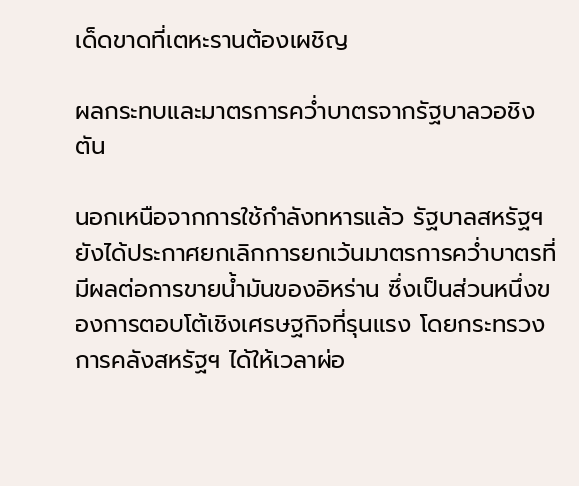เด็ดขาดที่เตหะรานต้องเผชิญ

ผลกระทบและมาตรการคว่ำบาตรจากรัฐบาลวอชิงตัน

นอกเหนือจากการใช้กำลังทหารแล้ว รัฐบาลสหรัฐฯ ยังได้ประกาศยกเลิกการยกเว้นมาตรการคว่ำบาตรที่มีผลต่อการขายน้ำมันของอิหร่าน ซึ่งเป็นส่วนหนึ่งของการตอบโต้เชิงเศรษฐกิจที่รุนแรง โดยกระทรวงการคลังสหรัฐฯ ได้ให้เวลาผ่อ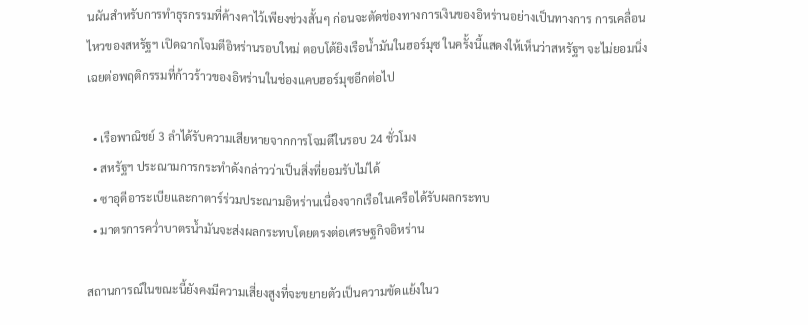นผันสำหรับการทำธุรกรรมที่ค้างคาไว้เพียงช่วงสั้นๆ ก่อนจะตัดช่องทางการเงินของอิหร่านอย่างเป็นทางการ การเคลื่อนไหวของสหรัฐฯ เปิดฉากโจมตีอิหร่านรอบใหม่ ตอบโต้ยิงเรือน้ำมันในฮอร์มุซ ในครั้งนี้แสดงให้เห็นว่าสหรัฐฯ จะไม่ยอมนิ่งเฉยต่อพฤติกรรมที่ก้าวร้าวของอิหร่านในช่องแคบฮอร์มุซอีกต่อไป

  • เรือพาณิชย์ 3 ลำได้รับความเสียหายจากการโจมตีในรอบ 24 ชั่วโมง
  • สหรัฐฯ ประณามการกระทำดังกล่าวว่าเป็นสิ่งที่ยอมรับไม่ได้
  • ซาอุดีอาระเบียและกาตาร์ร่วมประณามอิหร่านเนื่องจากเรือในเครือได้รับผลกระทบ
  • มาตรการคว่ำบาตรน้ำมันจะส่งผลกระทบโดยตรงต่อเศรษฐกิจอิหร่าน

สถานการณ์ในขณะนี้ยังคงมีความเสี่ยงสูงที่จะขยายตัวเป็นความขัดแย้งในว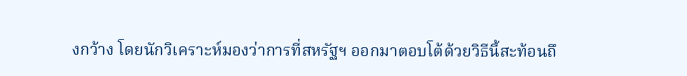งกว้าง โดยนักวิเคราะห์มองว่าการที่สหรัฐฯ ออกมาตอบโต้ด้วยวิธีนี้สะท้อนถึ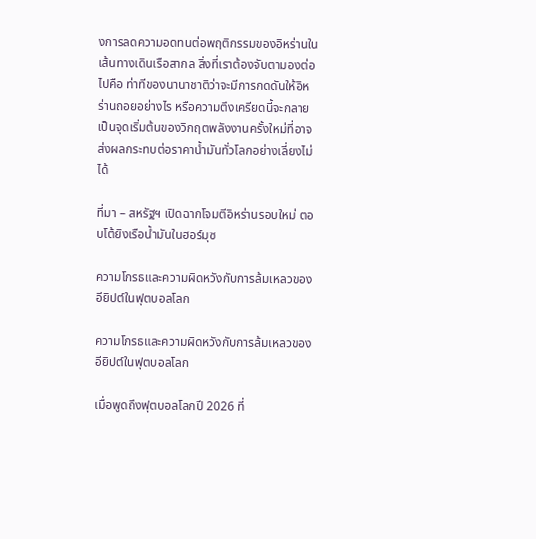งการลดความอดทนต่อพฤติกรรมของอิหร่านในเส้นทางเดินเรือสากล สิ่งที่เราต้องจับตามองต่อไปคือ ท่าทีของนานาชาติว่าจะมีการกดดันให้อิหร่านถอยอย่างไร หรือความตึงเครียดนี้จะกลายเป็นจุดเริ่มต้นของวิกฤตพลังงานครั้งใหม่ที่อาจส่งผลกระทบต่อราคาน้ำมันทั่วโลกอย่างเลี่ยงไม่ได้

ที่มา – สหรัฐฯ เปิดฉากโจมตีอิหร่านรอบใหม่ ตอบโต้ยิงเรือน้ำมันในฮอร์มุซ

ความโกรธและความผิดหวังกับการล้มเหลวของอียิปต์ในฟุตบอลโลก

ความโกรธและความผิดหวังกับการล้มเหลวของอียิปต์ในฟุตบอลโลก

เมื่อพูดถึงฟุตบอลโลกปี 2026 ที่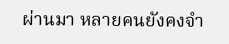ผ่านมา หลายคนยังคงจำ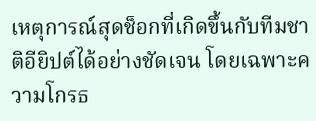เหตุการณ์สุดช็อกที่เกิดขึ้นกับทีมชาติอียิปต์ได้อย่างชัดเจน โดยเฉพาะความโกรธ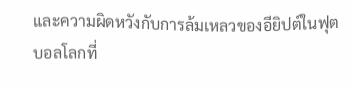และความผิดหวังกับการล้มเหลวของอียิปต์ในฟุตบอลโลกที่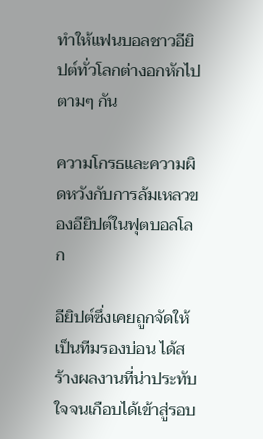ทำให้แฟนบอลชาวอียิปต์ทั่วโลกต่างอกหักไปตามๆ กัน

ความโกรธและความผิดหวังกับการล้มเหลวของอียิปต์ในฟุตบอลโลก

อียิปต์ซึ่งเคยถูกจัดให้เป็นทีมรองบ่อน ได้สร้างผลงานที่น่าประทับใจจนเกือบได้เข้าสู่รอบ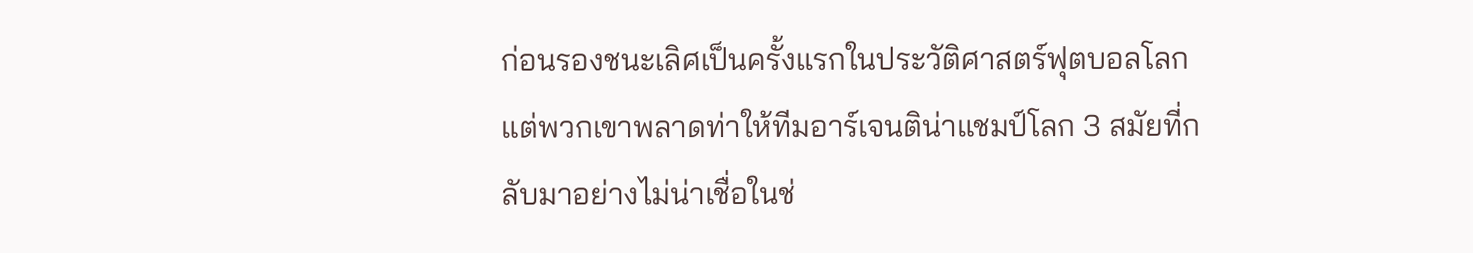ก่อนรองชนะเลิศเป็นครั้งแรกในประวัติศาสตร์ฟุตบอลโลก แต่พวกเขาพลาดท่าให้ทีมอาร์เจนติน่าแชมป์โลก 3 สมัยที่กลับมาอย่างไม่น่าเชื่อในช่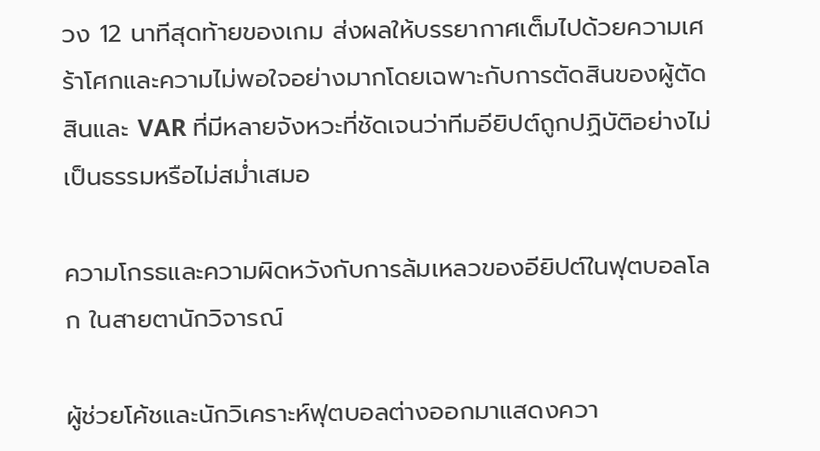วง 12 นาทีสุดท้ายของเกม ส่งผลให้บรรยากาศเต็มไปด้วยความเศร้าโศกและความไม่พอใจอย่างมากโดยเฉพาะกับการตัดสินของผู้ตัดสินและ VAR ที่มีหลายจังหวะที่ชัดเจนว่าทีมอียิปต์ถูกปฏิบัติอย่างไม่เป็นธรรมหรือไม่สม่ำเสมอ

ความโกรธและความผิดหวังกับการล้มเหลวของอียิปต์ในฟุตบอลโลก ในสายตานักวิจารณ์

ผู้ช่วยโค้ชและนักวิเคราะห์ฟุตบอลต่างออกมาแสดงควา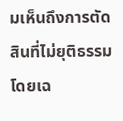มเห็นถึงการตัดสินที่ไม่ยุติธรรม โดยเฉ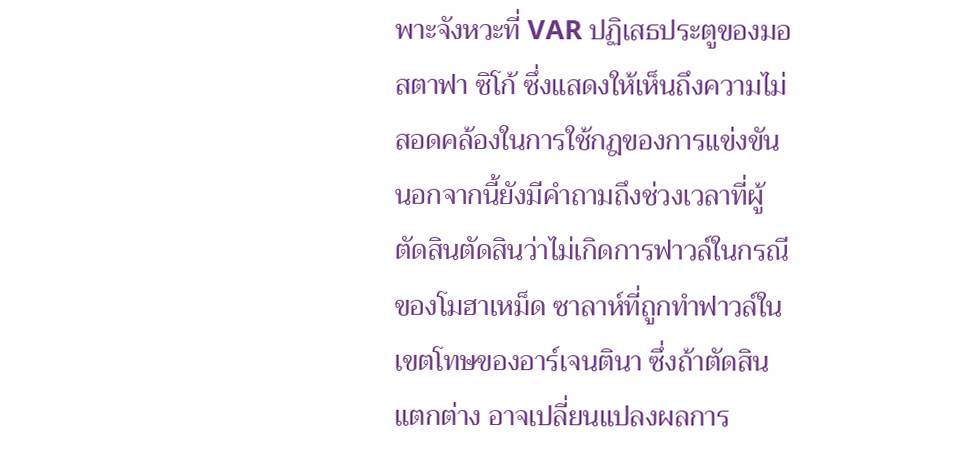พาะจังหวะที่ VAR ปฏิเสธประตูของมอสตาฟา ซิโก้ ซึ่งแสดงให้เห็นถึงความไม่สอดคล้องในการใช้กฎของการแข่งขัน นอกจากนี้ยังมีคำถามถึงช่วงเวลาที่ผู้ตัดสินตัดสินว่าไม่เกิดการฟาวล์ในกรณีของโมฮาเหม็ด ซาลาห์ที่ถูกทำฟาวล์ในเขตโทษของอาร์เจนตินา ซึ่งถ้าตัดสินแตกต่าง อาจเปลี่ยนแปลงผลการ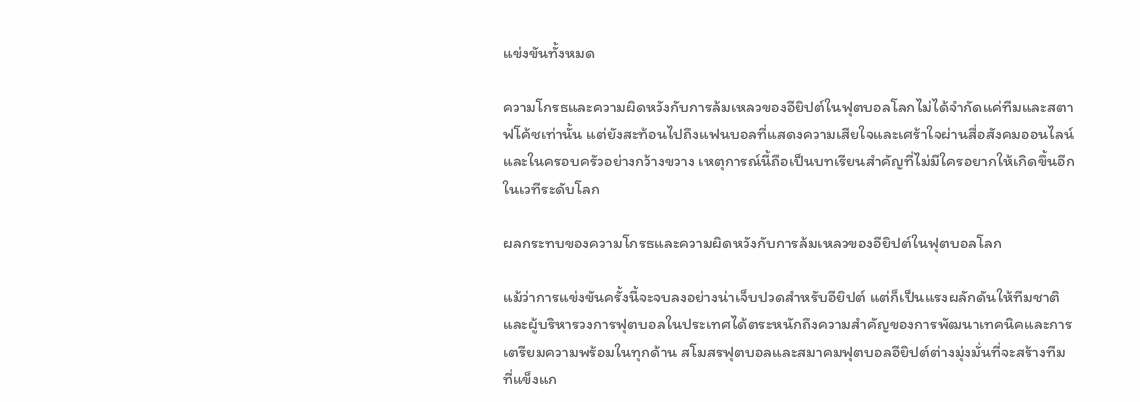แข่งขันทั้งหมด

ความโกรธและความผิดหวังกับการล้มเหลวของอียิปต์ในฟุตบอลโลกไม่ได้จำกัดแค่ทีมและสตาฟโค้ชเท่านั้น แต่ยังสะท้อนไปถึงแฟนบอลที่แสดงความเสียใจและเศร้าใจผ่านสื่อสังคมออนไลน์และในครอบครัวอย่างกว้างขวาง เหตุการณ์นี้ถือเป็นบทเรียนสำคัญที่ไม่มีใครอยากให้เกิดขึ้นอีกในเวทีระดับโลก

ผลกระทบของความโกรธและความผิดหวังกับการล้มเหลวของอียิปต์ในฟุตบอลโลก

แม้ว่าการแข่งขันครั้งนี้จะจบลงอย่างน่าเจ็บปวดสำหรับอียิปต์ แต่ก็เป็นแรงผลักดันให้ทีมชาติและผู้บริหารวงการฟุตบอลในประเทศได้ตระหนักถึงความสำคัญของการพัฒนาเทคนิคและการเตรียมความพร้อมในทุกด้าน สโมสรฟุตบอลและสมาคมฟุตบอลอียิปต์ต่างมุ่งมั่นที่จะสร้างทีมที่แข็งแก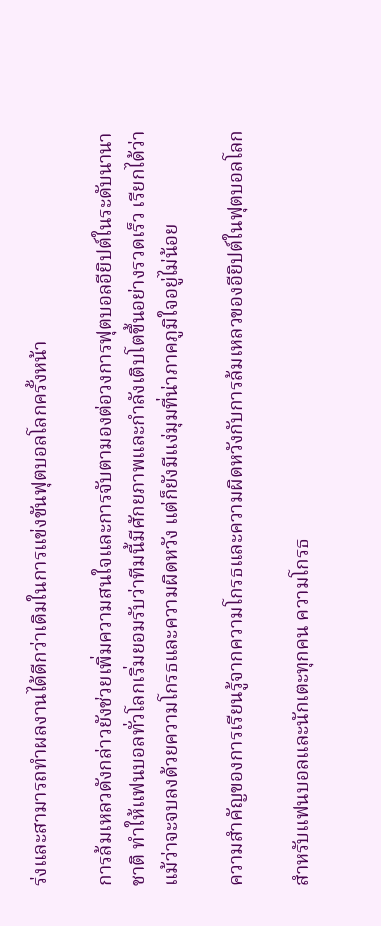ร่งและสามารถทำผลงานได้ดีกว่าเดิมในการแข่งขันฟุตบอลโลกครั้งหน้า

การล้มเหลวดังกล่าวยังช่วยเพิ่มความสนใจและการจับตามองต่อวงการฟุตบอลอียิปต์ในระดับนานาชาติ ทำให้แฟนบอลทั่วโลกเริ่มยอมรับว่าทีมนี้มีศักยภาพและกำลังเติบโตขึ้นอย่างรวดเร็ว เรียกได้ว่าแม้ว่าจะจบลงด้วยความโกรธและความผิดหวัง แต่ก็ยังมีแง่มุมที่น่าภาคภูมิใจอยู่ไม่น้อย

ความสำคัญของการเรียนรู้จากความโกรธและความผิดหวังกับการล้มเหลวของอียิปต์ในฟุตบอลโลก

สำหรับแฟนบอลและนักเตะทุกคน ความโกรธ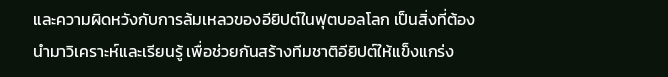และความผิดหวังกับการล้มเหลวของอียิปต์ในฟุตบอลโลก เป็นสิ่งที่ต้องนำมาวิเคราะห์และเรียนรู้ เพื่อช่วยกันสร้างทีมชาติอียิปต์ให้แข็งแกร่ง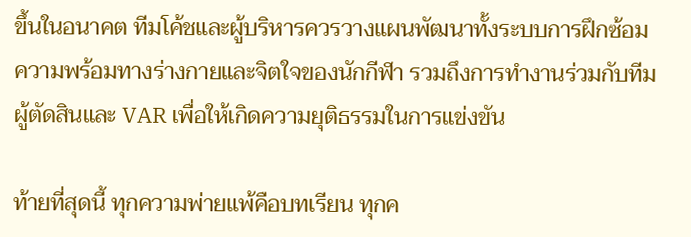ขึ้นในอนาคต ทีมโค้ชและผู้บริหารควรวางแผนพัฒนาทั้งระบบการฝึกซ้อม ความพร้อมทางร่างกายและจิตใจของนักกีฬา รวมถึงการทำงานร่วมกับทีมผู้ตัดสินและ VAR เพื่อให้เกิดความยุติธรรมในการแข่งขัน

ท้ายที่สุดนี้ ทุกความพ่ายแพ้คือบทเรียน ทุกค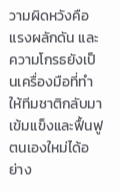วามผิดหวังคือแรงผลักดัน และความโกรธยังเป็นเครื่องมือที่ทำให้ทีมชาติกลับมาเข้มแข็งและฟื้นฟูตนเองใหม่ได้อย่าง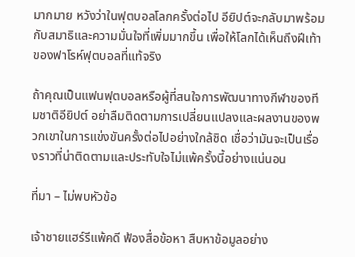มากมาย หวังว่าในฟุตบอลโลกครั้งต่อไป อียิปต์จะกลับมาพร้อมกับสมาธิและความมั่นใจที่เพิ่มมากขึ้น เพื่อให้โลกได้เห็นถึงฝีเท้าของฟาโรห์ฟุตบอลที่แท้จริง

ถ้าคุณเป็นแฟนฟุตบอลหรือผู้ที่สนใจการพัฒนาทางกีฬาของทีมชาติอียิปต์ อย่าลืมติดตามการเปลี่ยนแปลงและผลงานของพวกเขาในการแข่งขันครั้งต่อไปอย่างใกล้ชิด เชื่อว่ามันจะเป็นเรื่องราวที่น่าติดตามและประทับใจไม่แพ้ครั้งนี้อย่างแน่นอน

ที่มา – ไม่พบหัวข้อ

เจ้าชายแฮร์รีแพ้คดี ฟ้องสื่อข้อหา สืบหาข้อมูลอย่าง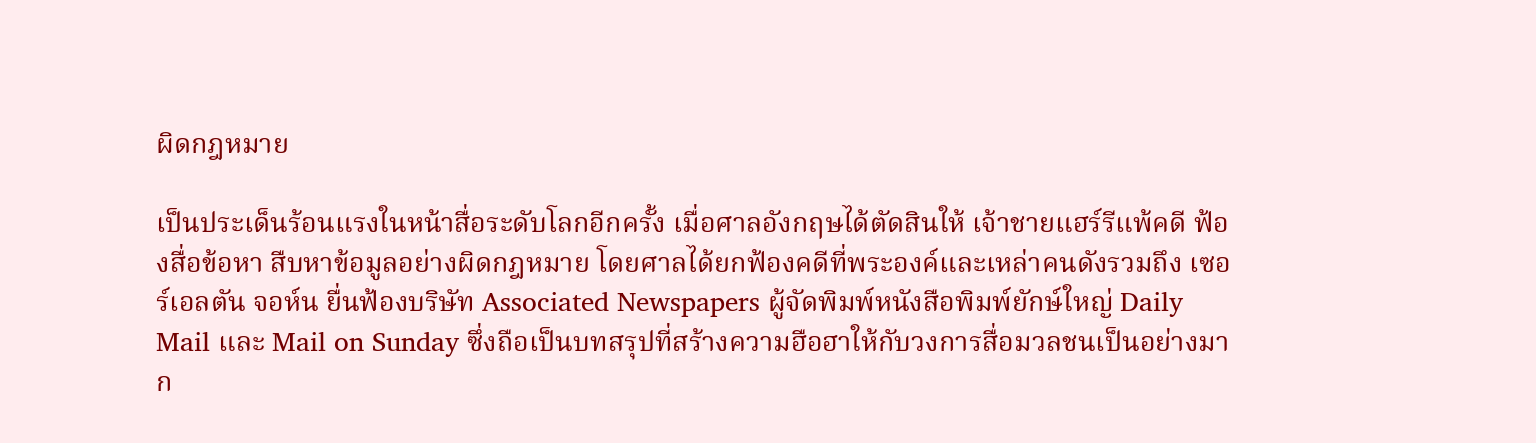ผิดกฎหมาย

เป็นประเด็นร้อนแรงในหน้าสื่อระดับโลกอีกครั้ง เมื่อศาลอังกฤษได้ตัดสินให้ เจ้าชายแฮร์รีแพ้คดี ฟ้องสื่อข้อหา สืบหาข้อมูลอย่างผิดกฎหมาย โดยศาลได้ยกฟ้องคดีที่พระองค์และเหล่าคนดังรวมถึง เซอร์เอลตัน จอห์น ยื่นฟ้องบริษัท Associated Newspapers ผู้จัดพิมพ์หนังสือพิมพ์ยักษ์ใหญ่ Daily Mail และ Mail on Sunday ซึ่งถือเป็นบทสรุปที่สร้างความฮือฮาให้กับวงการสื่อมวลชนเป็นอย่างมาก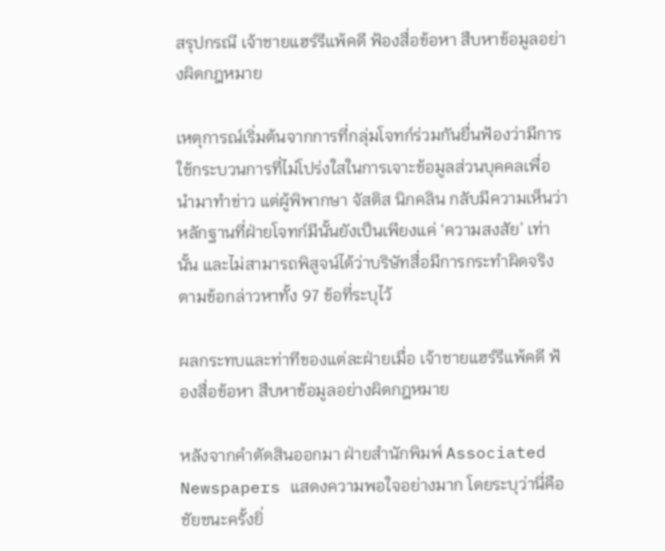สรุปกรณี เจ้าชายแฮร์รีแพ้คดี ฟ้องสื่อข้อหา สืบหาข้อมูลอย่างผิดกฎหมาย

เหตุการณ์เริ่มต้นจากการที่กลุ่มโจทก์ร่วมกันยื่นฟ้องว่ามีการใช้กระบวนการที่ไม่โปร่งใสในการเจาะข้อมูลส่วนบุคคลเพื่อนำมาทำข่าว แต่ผู้พิพากษา จัสติส นิกคลิน กลับมีความเห็นว่า หลักฐานที่ฝ่ายโจทก์มีนั้นยังเป็นเพียงแค่ ‘ความสงสัย’ เท่านั้น และไม่สามารถพิสูจน์ได้ว่าบริษัทสื่อมีการกระทำผิดจริงตามข้อกล่าวหาทั้ง 97 ข้อที่ระบุไว้

ผลกระทบและท่าทีของแต่ละฝ่ายเมื่อ เจ้าชายแฮร์รีแพ้คดี ฟ้องสื่อข้อหา สืบหาข้อมูลอย่างผิดกฎหมาย

หลังจากคำตัดสินออกมา ฝ่ายสำนักพิมพ์ Associated Newspapers แสดงความพอใจอย่างมาก โดยระบุว่านี่คือชัยชนะครั้งยิ่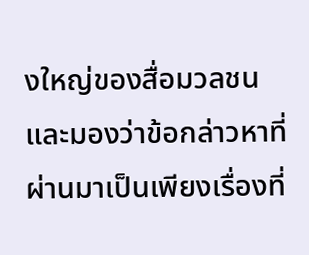งใหญ่ของสื่อมวลชน และมองว่าข้อกล่าวหาที่ผ่านมาเป็นเพียงเรื่องที่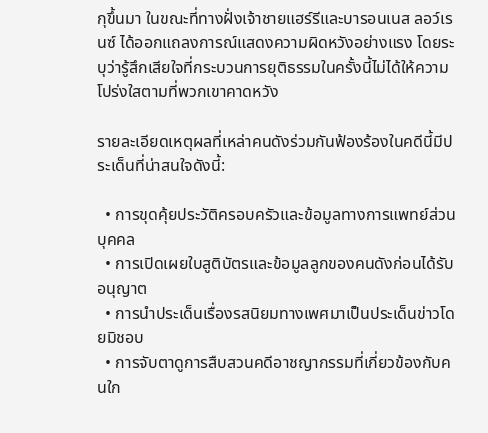กุขึ้นมา ในขณะที่ทางฝั่งเจ้าชายแฮร์รีและบารอนเนส ลอว์เรนซ์ ได้ออกแถลงการณ์แสดงความผิดหวังอย่างแรง โดยระบุว่ารู้สึกเสียใจที่กระบวนการยุติธรรมในครั้งนี้ไม่ได้ให้ความโปร่งใสตามที่พวกเขาคาดหวัง

รายละเอียดเหตุผลที่เหล่าคนดังร่วมกันฟ้องร้องในคดีนี้มีประเด็นที่น่าสนใจดังนี้:

  • การขุดคุ้ยประวัติครอบครัวและข้อมูลทางการแพทย์ส่วนบุคคล
  • การเปิดเผยใบสูติบัตรและข้อมูลลูกของคนดังก่อนได้รับอนุญาต
  • การนำประเด็นเรื่องรสนิยมทางเพศมาเป็นประเด็นข่าวโดยมิชอบ
  • การจับตาดูการสืบสวนคดีอาชญากรรมที่เกี่ยวข้องกับคนใก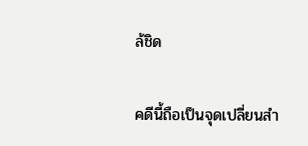ล้ชิด

คดีนี้ถือเป็นจุดเปลี่ยนสำ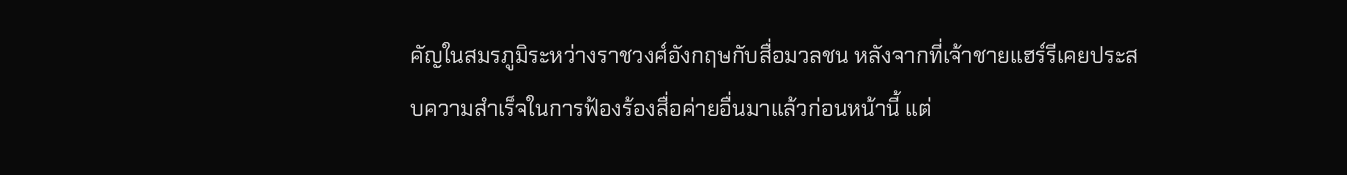คัญในสมรภูมิระหว่างราชวงศ์อังกฤษกับสื่อมวลชน หลังจากที่เจ้าชายแฮร์รีเคยประสบความสำเร็จในการฟ้องร้องสื่อค่ายอื่นมาแล้วก่อนหน้านี้ แต่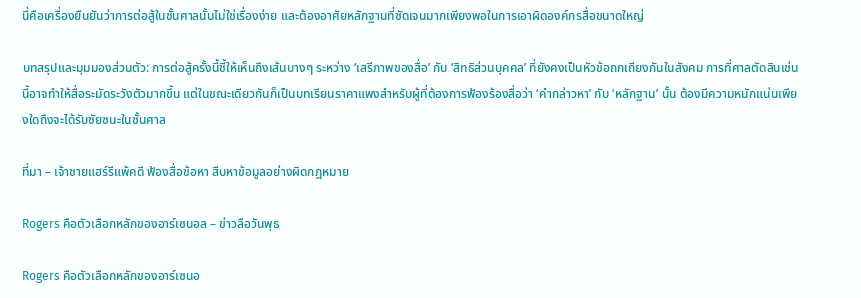นี่คือเครื่องยืนยันว่าการต่อสู้ในชั้นศาลนั้นไม่ใช่เรื่องง่าย และต้องอาศัยหลักฐานที่ชัดเจนมากเพียงพอในการเอาผิดองค์กรสื่อขนาดใหญ่

บทสรุปและมุมมองส่วนตัว: การต่อสู้ครั้งนี้ชี้ให้เห็นถึงเส้นบางๆ ระหว่าง ‘เสรีภาพของสื่อ’ กับ ‘สิทธิส่วนบุคคล’ ที่ยังคงเป็นหัวข้อถกเถียงกันในสังคม การที่ศาลตัดสินเช่นนี้อาจทำให้สื่อระมัดระวังตัวมากขึ้น แต่ในขณะเดียวกันก็เป็นบทเรียนราคาแพงสำหรับผู้ที่ต้องการฟ้องร้องสื่อว่า ‘คำกล่าวหา’ กับ ‘หลักฐาน’ นั้น ต้องมีความหนักแน่นเพียงใดถึงจะได้รับชัยชนะในชั้นศาล

ที่มา – เจ้าชายแฮร์รีแพ้คดี ฟ้องสื่อข้อหา สืบหาข้อมูลอย่างผิดกฎหมาย

Rogers คือตัวเลือกหลักของอาร์เซนอล – ข่าวลือวันพุธ

Rogers คือตัวเลือกหลักของอาร์เซนอ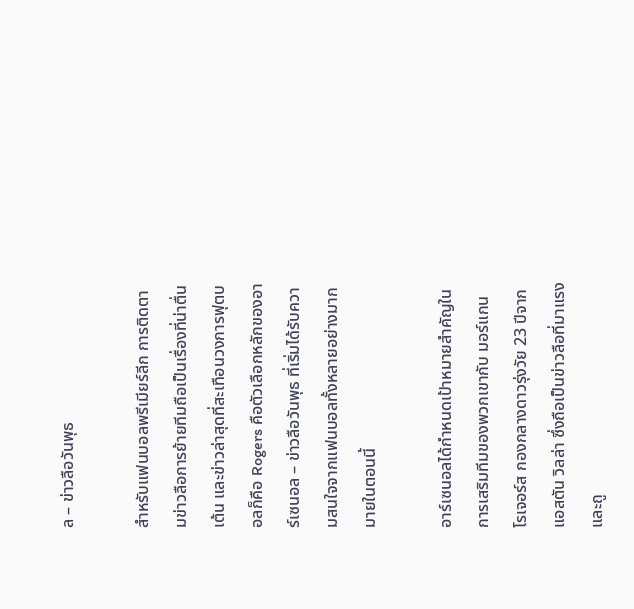ล – ข่าวลือวันพุธ

สำหรับแฟนบอลพรีเมียร์ลีก การติดตามข่าวลือการย้ายทีมถือเป็นเรื่องที่น่าตื่นเต้น และข่าวล่าสุดที่สะเทือนวงการฟุตบอลก็คือ Rogers คือตัวเลือกหลักของอาร์เซนอล – ข่าวลือวันพุธ ที่เริ่มได้รับความสนใจจากแฟนบอลทั้งหลายอย่างมากมายในตอนนี้

อาร์เซนอลได้กำหนดเป้าหมายสำคัญในการเสริมทีมของพวกเขากับ มอร์แกน โรเจอร์ส กองกลางดาวรุ่งวัย 23 ปีจากแอสตัน วิลล่า ซึ่งถือเป็นข่าวลือที่มาแรงและถู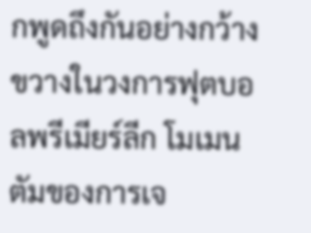กพูดถึงกันอย่างกว้างขวางในวงการฟุตบอลพรีเมียร์ลีก โมเมนตัมของการเจ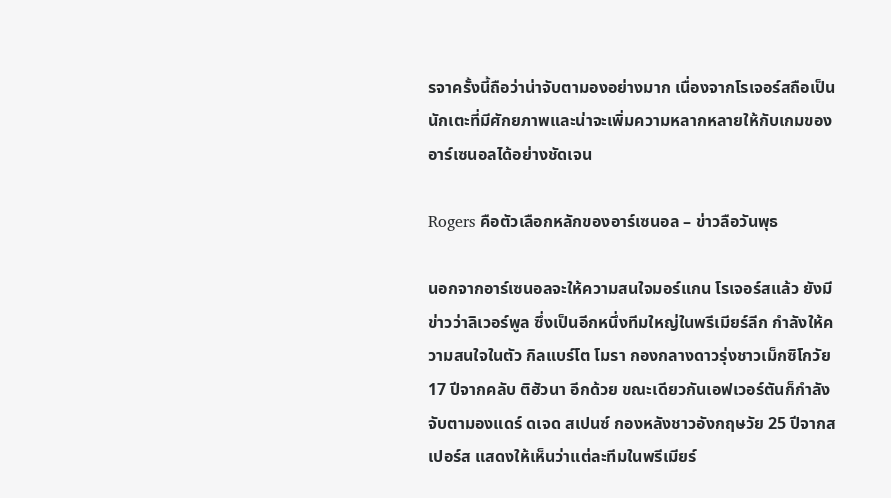รจาครั้งนี้ถือว่าน่าจับตามองอย่างมาก เนื่องจากโรเจอร์สถือเป็นนักเตะที่มีศักยภาพและน่าจะเพิ่มความหลากหลายให้กับเกมของอาร์เซนอลได้อย่างชัดเจน

Rogers คือตัวเลือกหลักของอาร์เซนอล – ข่าวลือวันพุธ

นอกจากอาร์เซนอลจะให้ความสนใจมอร์แกน โรเจอร์สแล้ว ยังมีข่าวว่าลิเวอร์พูล ซึ่งเป็นอีกหนึ่งทีมใหญ่ในพรีเมียร์ลีก กำลังให้ความสนใจในตัว กิลแบร์โต โมรา กองกลางดาวรุ่งชาวเม็กซิโกวัย 17 ปีจากคลับ ติฮัวนา อีกด้วย ขณะเดียวกันเอฟเวอร์ตันก็กำลังจับตามองแดร์ ดเจด สเปนซ์ กองหลังชาวอังกฤษวัย 25 ปีจากสเปอร์ส แสดงให้เห็นว่าแต่ละทีมในพรีเมียร์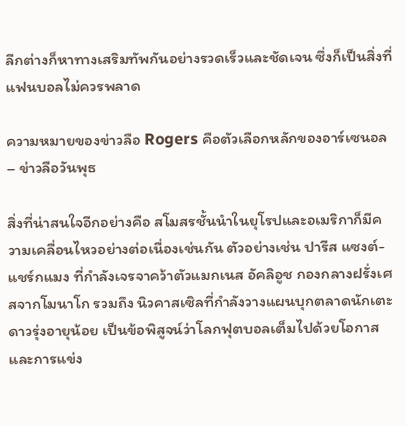ลีกต่างก็หาทางเสริมทัพกันอย่างรวดเร็วและชัดเจน ซึ่งก็เป็นสิ่งที่แฟนบอลไม่ควรพลาด

ความหมายของข่าวลือ Rogers คือตัวเลือกหลักของอาร์เซนอล – ข่าวลือวันพุธ

สิ่งที่น่าสนใจอีกอย่างคือ สโมสรชั้นนำในยุโรปและอเมริกาก็มีความเคลื่อนไหวอย่างต่อเนื่องเช่นกัน ตัวอย่างเช่น ปารีส แซงต์-แชร์กแมง ที่กำลังเจรจาคว้าตัวแมกเนส อัคลิอูช กองกลางฝรั่งเศสจากโมนาโก รวมถึง นิวคาสเซิลที่กำลังวางแผนบุกตลาดนักเตะดาวรุ่งอายุน้อย เป็นข้อพิสูจน์ว่าโลกฟุตบอลเต็มไปด้วยโอกาสและการแข่ง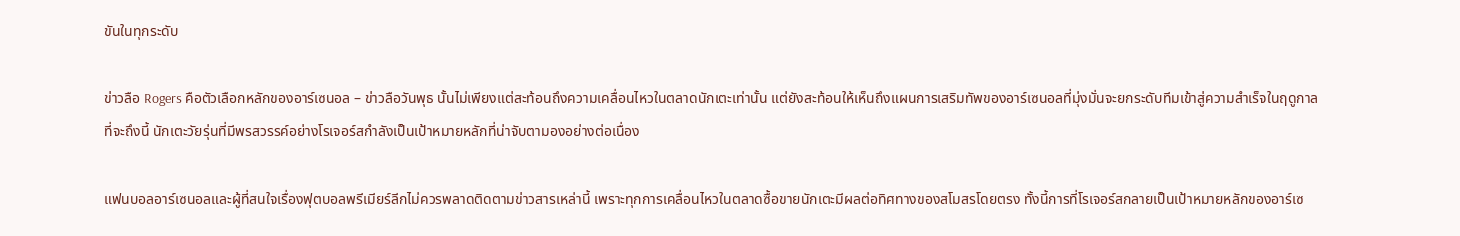ขันในทุกระดับ

ข่าวลือ Rogers คือตัวเลือกหลักของอาร์เซนอล – ข่าวลือวันพุธ นั้นไม่เพียงแต่สะท้อนถึงความเคลื่อนไหวในตลาดนักเตะเท่านั้น แต่ยังสะท้อนให้เห็นถึงแผนการเสริมทัพของอาร์เซนอลที่มุ่งมั่นจะยกระดับทีมเข้าสู่ความสำเร็จในฤดูกาลที่จะถึงนี้ นักเตะวัยรุ่นที่มีพรสวรรค์อย่างโรเจอร์สกำลังเป็นเป้าหมายหลักที่น่าจับตามองอย่างต่อเนื่อง

แฟนบอลอาร์เซนอลและผู้ที่สนใจเรื่องฟุตบอลพรีเมียร์ลีกไม่ควรพลาดติดตามข่าวสารเหล่านี้ เพราะทุกการเคลื่อนไหวในตลาดซื้อขายนักเตะมีผลต่อทิศทางของสโมสรโดยตรง ทั้งนี้การที่โรเจอร์สกลายเป็นเป้าหมายหลักของอาร์เซ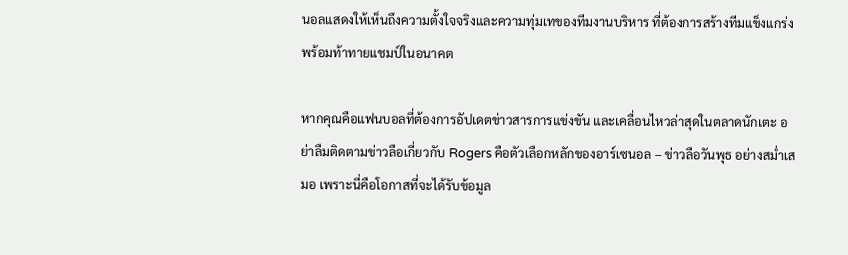นอลแสดงให้เห็นถึงความตั้งใจจริงและความทุ่มเทของทีมงานบริหาร ที่ต้องการสร้างทีมแข็งแกร่งพร้อมท้าทายแชมป์ในอนาคต

หากคุณคือแฟนบอลที่ต้องการอัปเดตข่าวสารการแข่งขัน และเคลื่อนไหวล่าสุดในตลาดนักเตะ อย่าลืมติดตามข่าวลือเกี่ยวกับ Rogers คือตัวเลือกหลักของอาร์เซนอล – ข่าวลือวันพุธ อย่างสม่ำเสมอ เพราะนี่คือโอกาสที่จะได้รับข้อมูล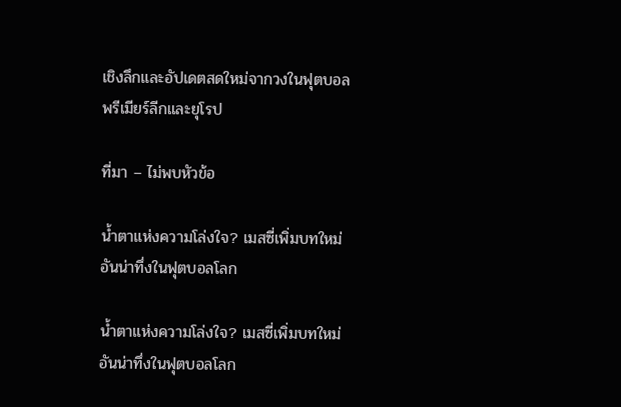เชิงลึกและอัปเดตสดใหม่จากวงในฟุตบอลพรีเมียร์ลีกและยุโรป

ที่มา – ไม่พบหัวข้อ

น้ำตาแห่งความโล่งใจ? เมสซี่เพิ่มบทใหม่อันน่าทึ่งในฟุตบอลโลก

น้ำตาแห่งความโล่งใจ? เมสซี่เพิ่มบทใหม่อันน่าทึ่งในฟุตบอลโลก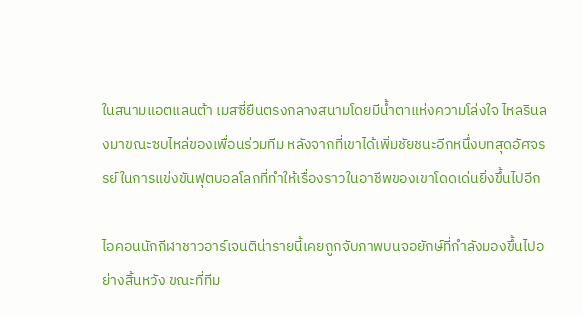ในสนามแอตแลนต้า เมสซี่ยืนตรงกลางสนามโดยมีน้ำตาแห่งความโล่งใจ ไหลรินลงมาขณะซบไหล่ของเพื่อนร่วมทีม หลังจากที่เขาได้เพิ่มชัยชนะอีกหนึ่งบทสุดอัศจรรย์ในการแข่งขันฟุตบอลโลกที่ทำให้เรื่องราวในอาชีพของเขาโดดเด่นยิ่งขึ้นไปอีก

ไอคอนนักกีฬาชาวอาร์เจนติน่ารายนี้เคยถูกจับภาพบนจอยักษ์ที่กำลังมองขึ้นไปอย่างสิ้นหวัง ขณะที่ทีม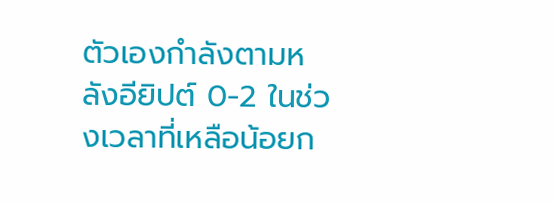ตัวเองกำลังตามหลังอียิปต์ 0-2 ในช่วงเวลาที่เหลือน้อยก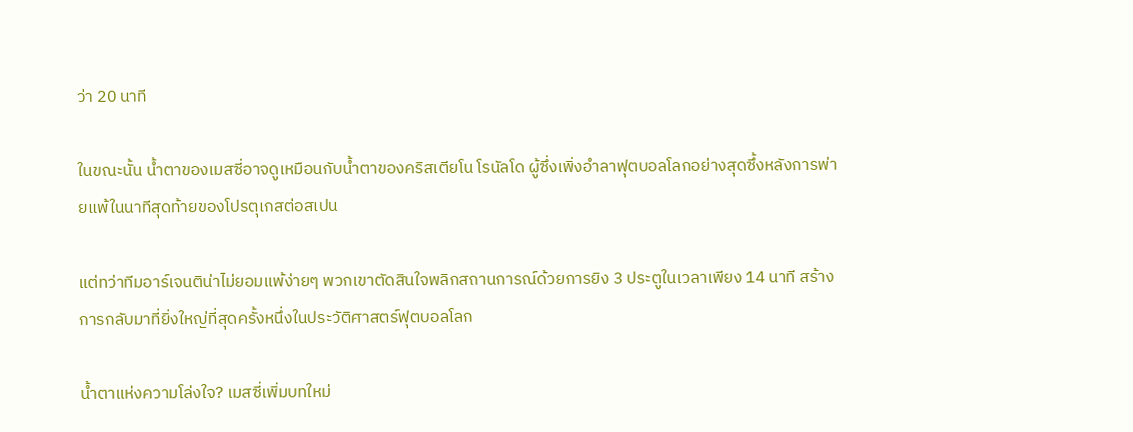ว่า 20 นาที

ในขณะนั้น น้ำตาของเมสซี่อาจดูเหมือนกับน้ำตาของคริสเตียโน โรนัลโด ผู้ซึ่งเพิ่งอำลาฟุตบอลโลกอย่างสุดซึ้งหลังการพ่ายแพ้ในนาทีสุดท้ายของโปรตุเกสต่อสเปน

แต่ทว่าทีมอาร์เจนติน่าไม่ยอมแพ้ง่ายๆ พวกเขาตัดสินใจพลิกสถานการณ์ด้วยการยิง 3 ประตูในเวลาเพียง 14 นาที สร้างการกลับมาที่ยิ่งใหญ่ที่สุดครั้งหนึ่งในประวัติศาสตร์ฟุตบอลโลก

น้ำตาแห่งความโล่งใจ? เมสซี่เพิ่มบทใหม่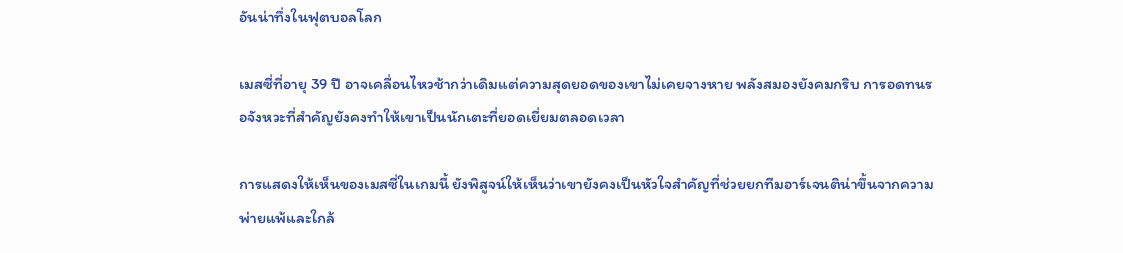อันน่าทึ่งในฟุตบอลโลก

เมสซี่ที่อายุ 39 ปี อาจเคลื่อนไหวช้ากว่าเดิมแต่ความสุดยอดของเขาไม่เคยจางหาย พลังสมองยังคมกริบ การอดทนรอจังหวะที่สำคัญยังคงทำให้เขาเป็นนักเตะที่ยอดเยี่ยมตลอดเวลา

การแสดงให้เห็นของเมสซี่ในเกมนี้ ยังพิสูจน์ให้เห็นว่าเขายังคงเป็นหัวใจสำคัญที่ช่วยยกทีมอาร์เจนติน่าขึ้นจากความพ่ายแพ้และใกล้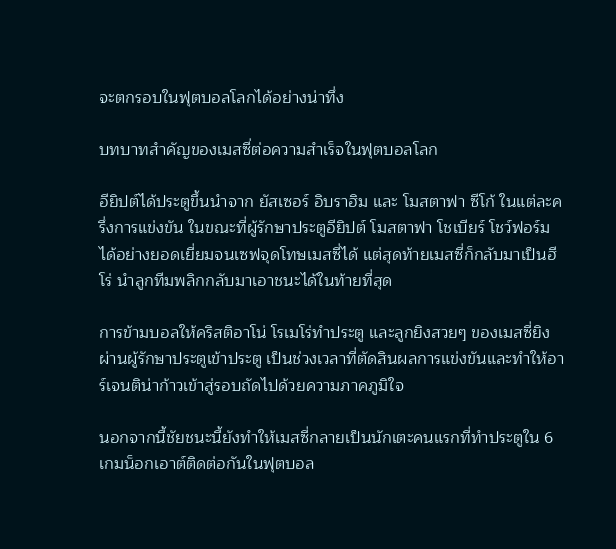จะตกรอบในฟุตบอลโลกได้อย่างน่าทึ่ง

บทบาทสำคัญของเมสซี่ต่อความสำเร็จในฟุตบอลโลก

อียิปต์ได้ประตูขึ้นนำจาก ยัสเซอร์ อิบราฮิม และ โมสตาฟา ซีโก้ ในแต่ละครึ่งการแข่งขัน ในขณะที่ผู้รักษาประตูอียิปต์ โมสตาฟา โชเบียร์ โชว์ฟอร์มได้อย่างยอดเยี่ยมจนเซฟจุดโทษเมสซี่ได้ แต่สุดท้ายเมสซี่ก็กลับมาเป็นฮีโร่ นำลูกทีมพลิกกลับมาเอาชนะได้ในท้ายที่สุด

การข้ามบอลให้คริสติอาโน่ โรเมโร่ทำประตู และลูกยิงสวยๆ ของเมสซี่ยิงผ่านผู้รักษาประตูเข้าประตู เป็นช่วงเวลาที่ตัดสินผลการแข่งขันและทำให้อาร์เจนติน่าก้าวเข้าสู่รอบถัดไปด้วยความภาคภูมิใจ

นอกจากนี้ชัยชนะนี้ยังทำให้เมสซี่กลายเป็นนักเตะคนแรกที่ทำประตูใน 6 เกมน็อกเอาต์ติดต่อกันในฟุตบอล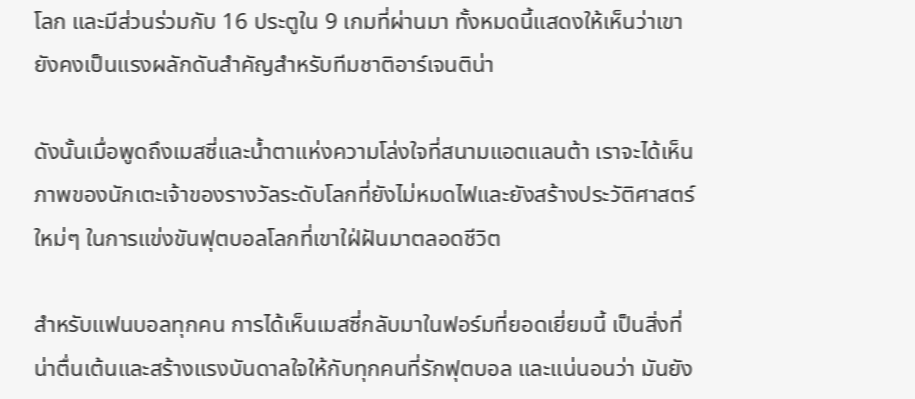โลก และมีส่วนร่วมกับ 16 ประตูใน 9 เกมที่ผ่านมา ทั้งหมดนี้แสดงให้เห็นว่าเขายังคงเป็นแรงผลักดันสำคัญสำหรับทีมชาติอาร์เจนติน่า

ดังนั้นเมื่อพูดถึงเมสซี่และน้ำตาแห่งความโล่งใจที่สนามแอตแลนต้า เราจะได้เห็นภาพของนักเตะเจ้าของรางวัลระดับโลกที่ยังไม่หมดไฟและยังสร้างประวัติศาสตร์ใหม่ๆ ในการแข่งขันฟุตบอลโลกที่เขาใฝ่ฝันมาตลอดชีวิต

สำหรับแฟนบอลทุกคน การได้เห็นเมสซี่กลับมาในฟอร์มที่ยอดเยี่ยมนี้ เป็นสิ่งที่น่าตื่นเต้นและสร้างแรงบันดาลใจให้กับทุกคนที่รักฟุตบอล และแน่นอนว่า มันยัง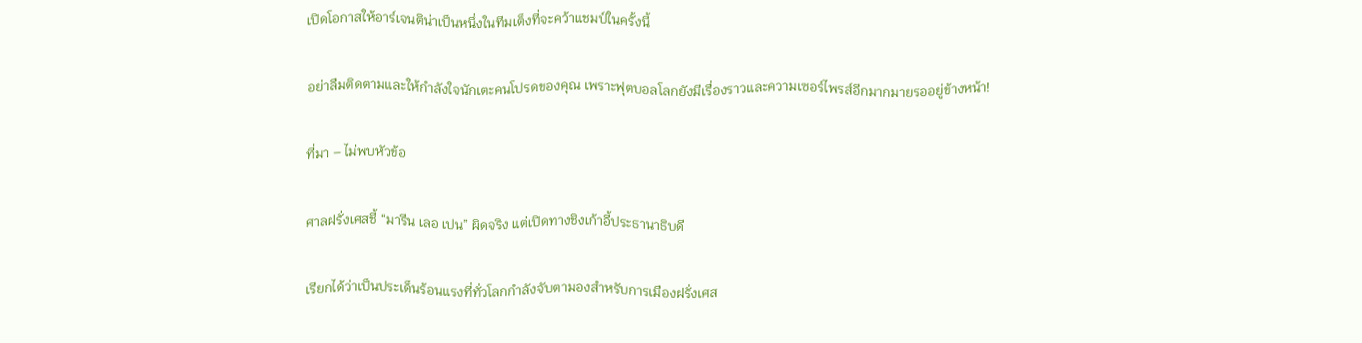เปิดโอกาสให้อาร์เจนติน่าเป็นหนึ่งในทีมเต็งที่จะคว้าแชมป์ในครั้งนี้

อย่าลืมติดตามและให้กำลังใจนักเตะคนโปรดของคุณ เพราะฟุตบอลโลกยังมีเรื่องราวและความเซอร์ไพรส์อีกมากมายรออยู่ข้างหน้า!

ที่มา – ไม่พบหัวข้อ

ศาลฝรั่งเศสชี้ “มารีน เลอ เปน” ผิดจริง แต่เปิดทางชิงเก้าอี้ประธานาธิบดี

เรียกได้ว่าเป็นประเด็นร้อนแรงที่ทั่วโลกกำลังจับตามองสำหรับการเมืองฝรั่งเศส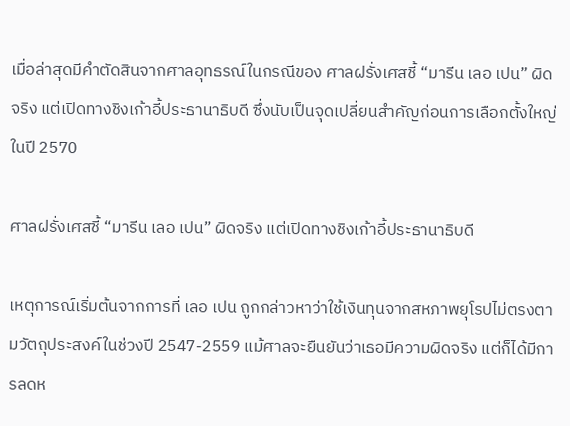เมื่อล่าสุดมีคำตัดสินจากศาลอุทธรณ์ในกรณีของ ศาลฝรั่งเศสชี้ “มารีน เลอ เปน” ผิดจริง แต่เปิดทางชิงเก้าอี้ประธานาธิบดี ซึ่งนับเป็นจุดเปลี่ยนสำคัญก่อนการเลือกตั้งใหญ่ในปี 2570

ศาลฝรั่งเศสชี้ “มารีน เลอ เปน” ผิดจริง แต่เปิดทางชิงเก้าอี้ประธานาธิบดี

เหตุการณ์เริ่มต้นจากการที่ เลอ เปน ถูกกล่าวหาว่าใช้เงินทุนจากสหภาพยุโรปไม่ตรงตามวัตถุประสงค์ในช่วงปี 2547-2559 แม้ศาลจะยืนยันว่าเธอมีความผิดจริง แต่ก็ได้มีการลดห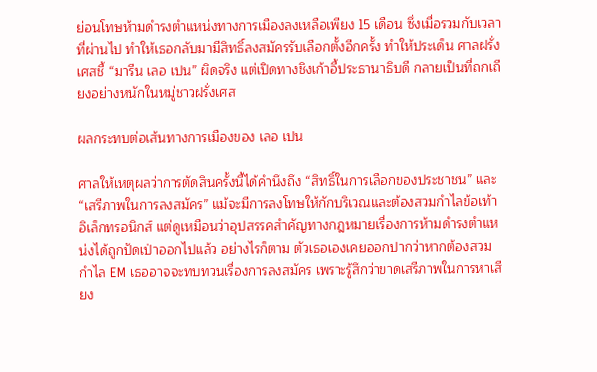ย่อนโทษห้ามดำรงตำแหน่งทางการเมืองลงเหลือเพียง 15 เดือน ซึ่งเมื่อรวมกับเวลาที่ผ่านไป ทำให้เธอกลับมามีสิทธิ์ลงสมัครรับเลือกตั้งอีกครั้ง ทำให้ประเด็น ศาลฝรั่งเศสชี้ “มารีน เลอ เปน” ผิดจริง แต่เปิดทางชิงเก้าอี้ประธานาธิบดี กลายเป็นที่ถกเถียงอย่างหนักในหมู่ชาวฝรั่งเศส

ผลกระทบต่อเส้นทางการเมืองของ เลอ เปน

ศาลให้เหตุผลว่าการตัดสินครั้งนี้ได้คำนึงถึง “สิทธิ์ในการเลือกของประชาชน” และ “เสรีภาพในการลงสมัคร” แม้จะมีการลงโทษให้กักบริเวณและต้องสวมกำไลข้อเท้าอิเล็กทรอนิกส์ แต่ดูเหมือนว่าอุปสรรคสำคัญทางกฎหมายเรื่องการห้ามดำรงตำแหน่งได้ถูกปัดเป่าออกไปแล้ว อย่างไรก็ตาม ตัวเธอเองเคยออกปากว่าหากต้องสวมกำไล EM เธออาจจะทบทวนเรื่องการลงสมัคร เพราะรู้สึกว่าขาดเสรีภาพในการหาเสียง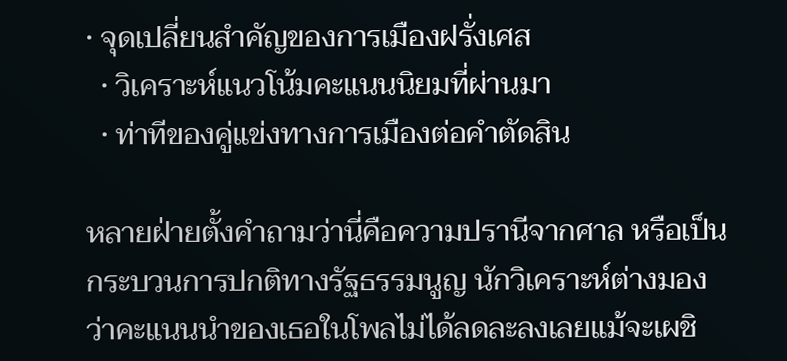• จุดเปลี่ยนสำคัญของการเมืองฝรั่งเศส
  • วิเคราะห์แนวโน้มคะแนนนิยมที่ผ่านมา
  • ท่าทีของคู่แข่งทางการเมืองต่อคำตัดสิน

หลายฝ่ายตั้งคำถามว่านี่คือความปรานีจากศาล หรือเป็นกระบวนการปกติทางรัฐธรรมนูญ นักวิเคราะห์ต่างมองว่าคะแนนนำของเธอในโพลไม่ได้ลดละลงเลยแม้จะเผชิ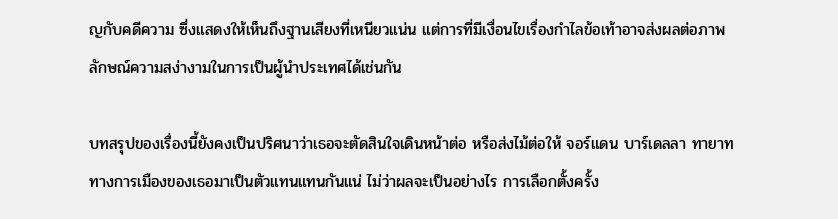ญกับคดีความ ซึ่งแสดงให้เห็นถึงฐานเสียงที่เหนียวแน่น แต่การที่มีเงื่อนไขเรื่องกำไลข้อเท้าอาจส่งผลต่อภาพลักษณ์ความสง่างามในการเป็นผู้นำประเทศได้เช่นกัน

บทสรุปของเรื่องนี้ยังคงเป็นปริศนาว่าเธอจะตัดสินใจเดินหน้าต่อ หรือส่งไม้ต่อให้ จอร์แดน บาร์เดลลา ทายาททางการเมืองของเธอมาเป็นตัวแทนแทนกันแน่ ไม่ว่าผลจะเป็นอย่างไร การเลือกตั้งครั้ง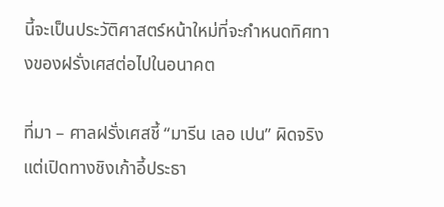นี้จะเป็นประวัติศาสตร์หน้าใหม่ที่จะกำหนดทิศทางของฝรั่งเศสต่อไปในอนาคต

ที่มา – ศาลฝรั่งเศสชี้ “มารีน เลอ เปน” ผิดจริง แต่เปิดทางชิงเก้าอี้ประธา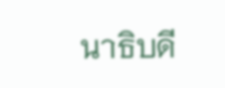นาธิบดี